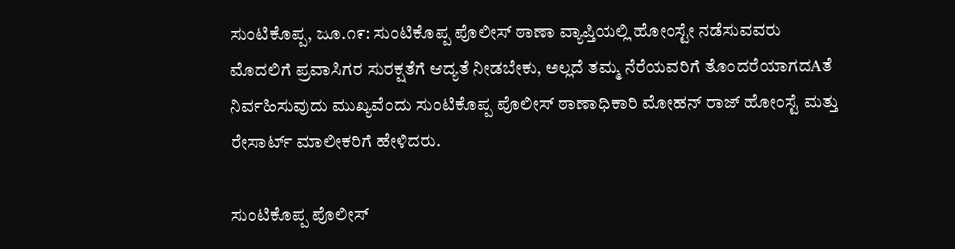ಸುಂಟಿಕೊಪ್ಪ, ಜೂ.೧೯: ಸುಂಟಿಕೊಪ್ಪ ಪೊಲೀಸ್ ಠಾಣಾ ವ್ಯಾಪ್ತಿಯಲ್ಲಿ ಹೋಂಸ್ಟೇ ನಡೆಸುವವರು ಮೊದಲಿಗೆ ಪ್ರವಾಸಿಗರ ಸುರಕ್ಷತೆಗೆ ಆದ್ಯತೆ ನೀಡಬೇಕು, ಅಲ್ಲದೆ ತಮ್ಮ ನೆರೆಯವರಿಗೆ ತೊಂದರೆಯಾಗದAತೆ ನಿರ್ವಹಿಸುವುದು ಮುಖ್ಯವೆಂದು ಸುಂಟಿಕೊಪ್ಪ ಪೊಲೀಸ್ ಠಾಣಾಧಿಕಾರಿ ಮೋಹನ್ ರಾಜ್ ಹೋಂಸ್ಟೆ ಮತ್ತು ರೇಸಾರ್ಟ್ ಮಾಲೀಕರಿಗೆ ಹೇಳಿದರು.

ಸುಂಟಿಕೊಪ್ಪ ಪೊಲೀಸ್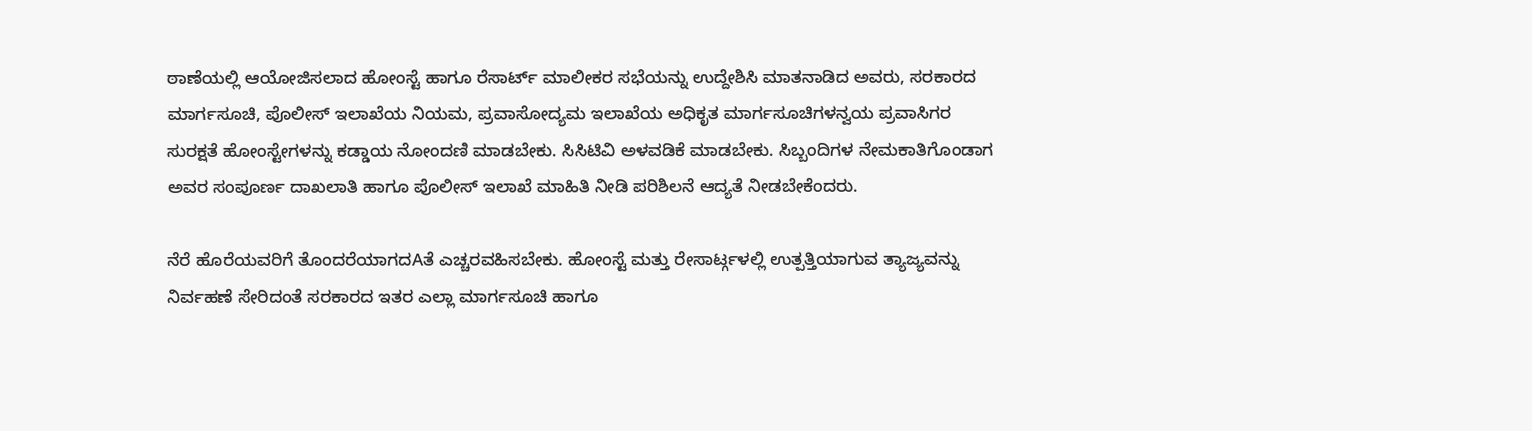ಠಾಣೆಯಲ್ಲಿ ಆಯೋಜಿಸಲಾದ ಹೋಂಸ್ಟೆ ಹಾಗೂ ರೆಸಾರ್ಟ್ ಮಾಲೀಕರ ಸಭೆಯನ್ನು ಉದ್ದೇಶಿಸಿ ಮಾತನಾಡಿದ ಅವರು, ಸರಕಾರದ ಮಾರ್ಗಸೂಚಿ, ಪೊಲೀಸ್ ಇಲಾಖೆಯ ನಿಯಮ, ಪ್ರವಾಸೋದ್ಯಮ ಇಲಾಖೆಯ ಅಧಿಕೃತ ಮಾರ್ಗಸೂಚಿಗಳನ್ವಯ ಪ್ರವಾಸಿಗರ ಸುರಕ್ಷತೆ ಹೋಂಸ್ಟೇಗಳನ್ನು ಕಡ್ಡಾಯ ನೋಂದಣಿ ಮಾಡಬೇಕು. ಸಿಸಿಟಿವಿ ಅಳವಡಿಕೆ ಮಾಡಬೇಕು. ಸಿಬ್ಬಂದಿಗಳ ನೇಮಕಾತಿಗೊಂಡಾಗ ಅವರ ಸಂಪೂರ್ಣ ದಾಖಲಾತಿ ಹಾಗೂ ಪೊಲೀಸ್ ಇಲಾಖೆ ಮಾಹಿತಿ ನೀಡಿ ಪರಿಶಿಲನೆ ಆದ್ಯತೆ ನೀಡಬೇಕೆಂದರು.

ನೆರೆ ಹೊರೆಯವರಿಗೆ ತೊಂದರೆಯಾಗದAತೆ ಎಚ್ಚರವಹಿಸಬೇಕು. ಹೋಂಸ್ಟೆ ಮತ್ತು ರೇಸಾರ್ಟ್ಗಳಲ್ಲಿ ಉತ್ಪತ್ತಿಯಾಗುವ ತ್ಯಾಜ್ಯವನ್ನು ನಿರ್ವಹಣೆ ಸೇರಿದಂತೆ ಸರಕಾರದ ಇತರ ಎಲ್ಲಾ ಮಾರ್ಗಸೂಚಿ ಹಾಗೂ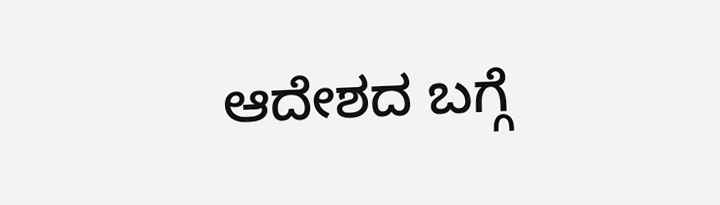ಆದೇಶದ ಬಗ್ಗೆ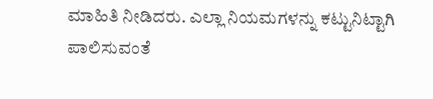ಮಾಹಿತಿ ನೀಡಿದರು. ಎಲ್ಲಾ ನಿಯಮಗಳನ್ನು ಕಟ್ಟುನಿಟ್ಟಾಗಿ ಪಾಲಿಸುವಂತೆ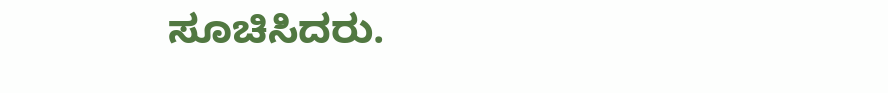ಸೂಚಿಸಿದರು.